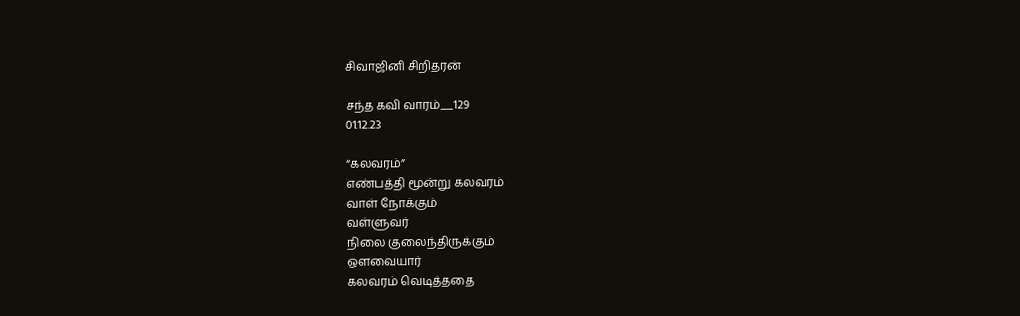சிவாஜினி சிறிதரன்

சந்த கவி வாரம்__129
01.12.23

“கலவரம்”
எண்பத்தி மூன்று கலவரம்
வாள் நோக்கும்
வள்ளுவர்
நிலை குலைந்திருக்கும்
ஔவையார்
கலவரம் வெடித்ததை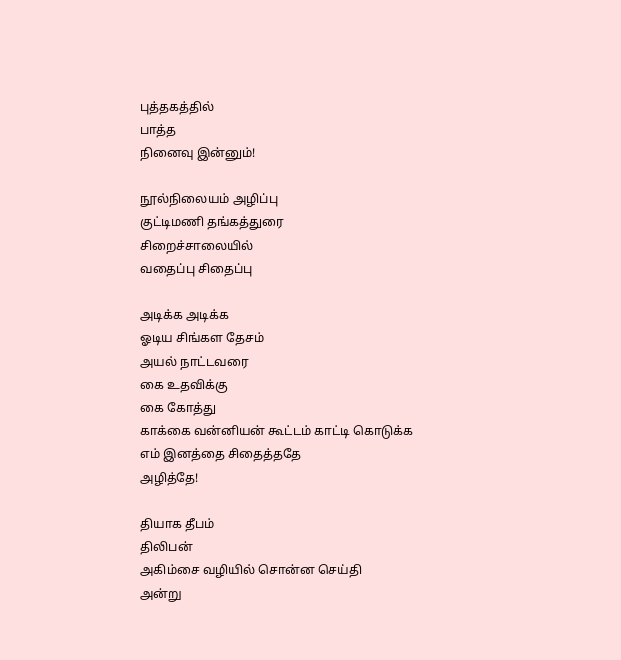புத்தகத்தில்
பாத்த
நினைவு இன்னும்!

நூல்நிலையம் அழிப்பு
குட்டிமணி தங்கத்துரை
சிறைச்சாலையில்
வதைப்பு சிதைப்பு

அடிக்க அடிக்க
ஓடிய சிங்கள தேசம்
அயல் நாட்டவரை
கை உதவிக்கு
கை கோத்து
காக்கை வன்னியன் கூட்டம் காட்டி கொடுக்க
எம் இனத்தை சிதைத்ததே
அழித்தே!

தியாக தீபம்
திலிபன்
அகிம்சை வழியில் சொன்ன செய்தி
அன்று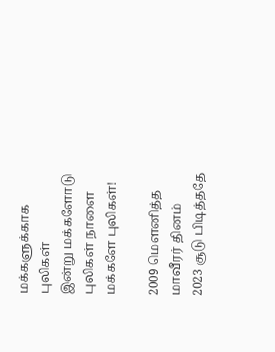மக்களுக்காக புலிகள்
இன்று மக்களோடு புலிகள் நாளை மக்களே புலிகள்!

2009 மௌனித்த
மாவீரர் தினம்
2023 சூடு பிடித்ததே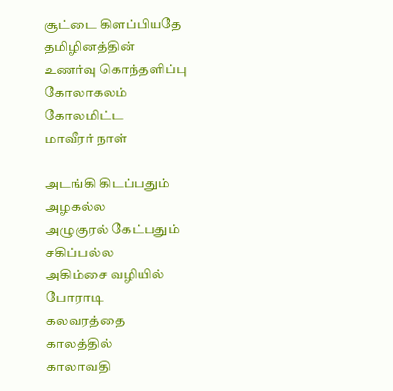சூட்டை கிளப்பியதே
தமிழினத்தின்
உணர்வு கொந்தளிப்பு
கோலாகலம்
கோலமிட்ட
மாவீரர் நாள்

அடங்கி கிடப்பதும்
அழகல்ல
அழுகுரல் கேட்பதும் சகிப்பல்ல
அகிம்சை வழியில் போராடி
கலவரத்தை
காலத்தில்
காலாவதி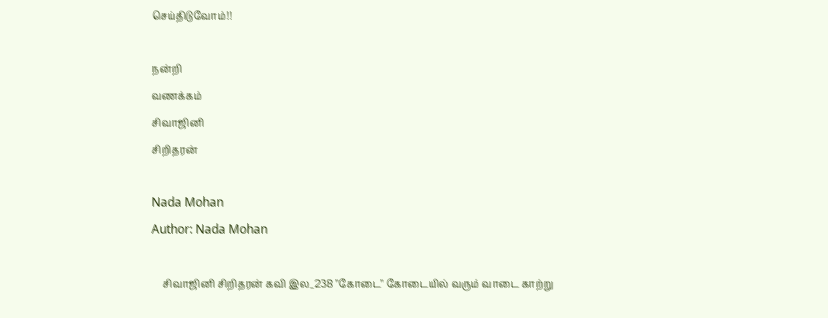செய்திடுவோம்!!

நன்றி
வணக்கம்
சிவாஜினி
சிறிதரன்

Nada Mohan
Author: Nada Mohan

    சிவாஜினி சிறிதரன் கவி இல_238 "கோடை" கோடையில் வரும் வாடை காற்று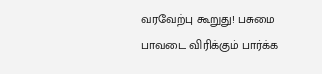வரவேற்பு கூறுது! பசுமை பாவடை விரிக்கும் பார்க்க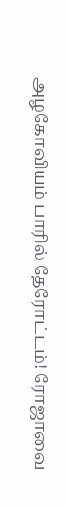அழகோவியம் பாரில் தேரோட்டம்! ரோஜாவை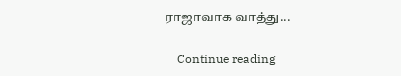ராஜாவாக வாத்து...

    Continue reading